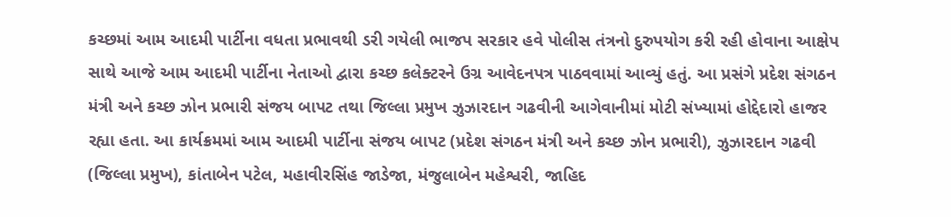કચ્છમાં આમ આદમી પાર્ટીના વધતા પ્રભાવથી ડરી ગયેલી ભાજપ સરકાર હવે પોલીસ તંત્રનો દુરુપયોગ કરી રહી હોવાના આક્ષેપ સાથે આજે આમ આદમી પાર્ટીના નેતાઓ દ્વારા કચ્છ કલેક્ટરને ઉગ્ર આવેદનપત્ર પાઠવવામાં આવ્યું હતું. આ પ્રસંગે પ્રદેશ સંગઠન મંત્રી અને કચ્છ ઝોન પ્રભારી સંજય બાપટ તથા જિલ્લા પ્રમુખ ઝુઝારદાન ગઢવીની આગેવાનીમાં મોટી સંખ્યામાં હોદ્દેદારો હાજર રહ્યા હતા. આ કાર્યક્રમમાં આમ આદમી પાર્ટીના સંજય બાપટ (પ્રદેશ સંગઠન મંત્રી અને કચ્છ ઝોન પ્રભારી), ઝુઝારદાન ગઢવી (જિલ્લા પ્રમુખ), કાંતાબેન પટેલ, મહાવીરસિંહ જાડેજા, મંજુલાબેન મહેશ્વરી, જાહિદ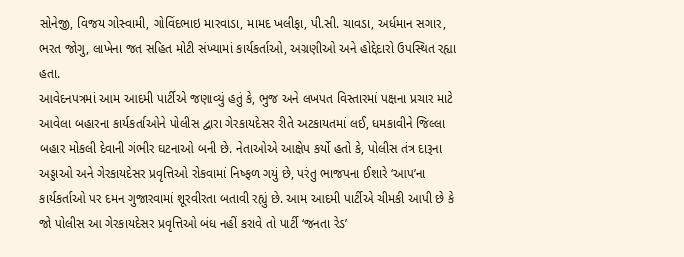સોનેજી, વિજય ગોસ્વામી, ગોવિંદભાઇ મારવાડા, મામદ ખલીફા, પી.સી. ચાવડા, અર્ધમાન સગાર, ભરત જોગુ, લાખેના જત સહિત મોટી સંખ્યામાં કાર્યકર્તાઓ, અગ્રણીઓ અને હોદ્દેદારો ઉપસ્થિત રહ્યા હતા.
આવેદનપત્રમાં આમ આદમી પાર્ટીએ જણાવ્યું હતું કે, ભુજ અને લખપત વિસ્તારમાં પક્ષના પ્રચાર માટે આવેલા બહારના કાર્યકર્તાઓને પોલીસ દ્વારા ગેરકાયદેસર રીતે અટકાયતમાં લઈ, ધમકાવીને જિલ્લા બહાર મોકલી દેવાની ગંભીર ઘટનાઓ બની છે. નેતાઓએ આક્ષેપ કર્યો હતો કે, પોલીસ તંત્ર દારૂના અડ્ડાઓ અને ગેરકાયદેસર પ્રવૃત્તિઓ રોકવામાં નિષ્ફળ ગયું છે, પરંતુ ભાજપના ઈશારે ‘આપ’ના કાર્યકર્તાઓ પર દમન ગુજારવામાં શૂરવીરતા બતાવી રહ્યું છે. આમ આદમી પાર્ટીએ ચીમકી આપી છે કે જો પોલીસ આ ગેરકાયદેસર પ્રવૃત્તિઓ બંધ નહીં કરાવે તો પાર્ટી ‘જનતા રેડ’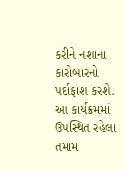કરીને નશાના કારોબારનો પર્દાફાશ કરશે. આ કાર્યક્રમમાં ઉપસ્થિત રહેલા તમામ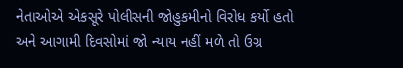નેતાઓએ એકસૂરે પોલીસની જોહુકમીનો વિરોધ કર્યો હતો અને આગામી દિવસોમાં જો ન્યાય નહીં મળે તો ઉગ્ર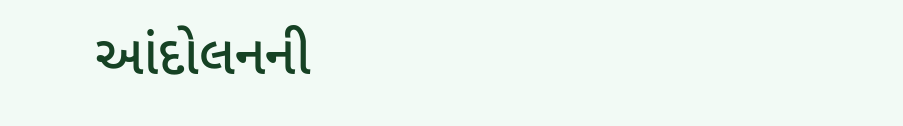આંદોલનની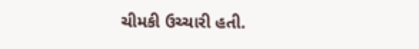ચીમકી ઉચ્ચારી હતી.